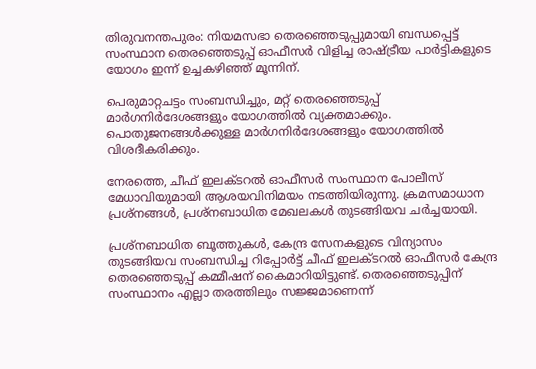തിരുവനന്തപുരം: നിയമസഭാ തെരഞ്ഞെടുപ്പുമായി ബന്ധപ്പെട്ട് സംസ്ഥാന തെരഞ്ഞെടുപ്പ് ഓഫീസർ വിളിച്ച രാഷ്ട്രീയ പാർട്ടികളുടെ യോഗം ഇന്ന് ഉച്ചകഴിഞ്ഞ് മൂന്നിന്.

പെരുമാറ്റചട്ടം സംബന്ധിച്ചും, മറ്റ് തെരഞ്ഞെടുപ്പ് മാര്‍ഗനിര്‍ദേശങ്ങളും യോഗത്തില്‍ വ്യക്തമാക്കും. പൊതുജനങ്ങള്‍ക്കുള്ള മാര്‍ഗനിര്‍ദേശങ്ങളും യോഗത്തില്‍ വിശദീകരിക്കും.

നേരത്തെ, ചീഫ് ഇലക്ടറല്‍ ഓഫീസര്‍ സംസ്ഥാന പോലീസ് മേധാവിയുമായി ആശയവിനിമയം നടത്തിയിരുന്നു. ക്രമസമാധാന പ്രശ്‌നങ്ങള്‍, പ്രശ്‌നബാധിത മേഖലകള്‍ തുടങ്ങിയവ ചര്‍ച്ചയായി.

പ്രശ്‌നബാധിത ബൂത്തുകള്‍, കേന്ദ്ര സേനകളുടെ വിന്യാസം തുടങ്ങിയവ സംബന്ധിച്ച റിപ്പോര്‍ട്ട് ചീഫ് ഇലക്ടറല്‍ ഓഫീസര്‍ കേന്ദ്ര തെരഞ്ഞെടുപ്പ് കമ്മീഷന് കൈമാറിയിട്ടുണ്ട്. തെരഞ്ഞെടുപ്പിന് സംസ്ഥാനം എല്ലാ തരത്തിലും സജ്ജമാണെന്ന്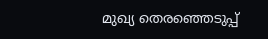മുഖ്യ തെരഞ്ഞെടുപ്പ്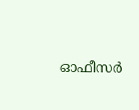ഓഫീസര്‍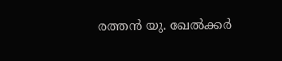രത്തന്‍ യു. ഖേല്‍ക്കര്‍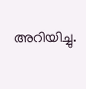അറിയിച്ചു.